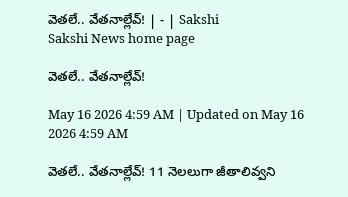వెతలే.. వేతనాల్లేవ్‌! | - | Sakshi
Sakshi News home page

వెతలే.. వేతనాల్లేవ్‌!

May 16 2026 4:59 AM | Updated on May 16 2026 4:59 AM

వెతలే.. వేతనాల్లేవ్‌! 11 నెలలుగా జీతాలివ్వని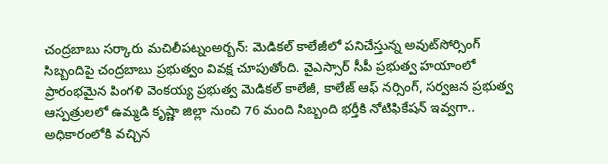చంద్రబాబు సర్కారు మచిలీపట్నంఅర్బన్‌: మెడికల్‌ కాలేజీలో పనిచేస్తున్న అవుట్‌సోర్సింగ్‌ సిబ్బందిపై చంద్రబాబు ప్రభుత్వం వివక్ష చూపుతోంది. వైఎస్సార్‌ సీపీ ప్రభుత్వ హయాంలో ప్రారంభమైన పింగళి వెంకయ్య ప్రభుత్వ మెడికల్‌ కాలేజీ, కాలేజ్‌ ఆఫ్‌ నర్సింగ్‌, సర్వజన ప్రభుత్వ ఆస్పత్రులలో ఉమ్మడి కృష్ణా జిల్లా నుంచి 76 మంది సిబ్బంది భర్తీకి నోటిఫికేషన్‌ ఇవ్వగా.. అధికారంలోకి వచ్చిన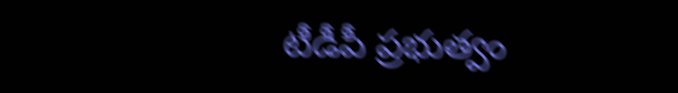టీడీపీ ప్రభుత్వం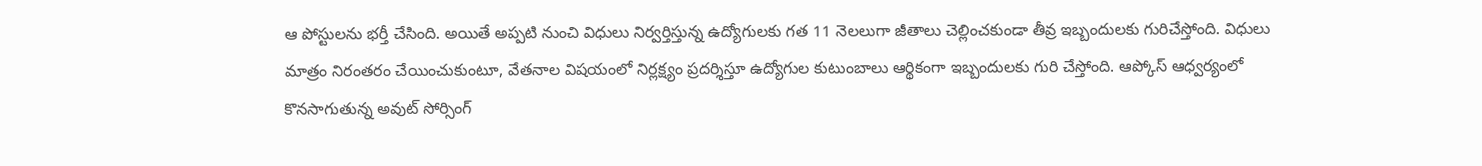ఆ పోస్టులను భర్తీ చేసింది. అయితే అప్పటి నుంచి విధులు నిర్వర్తిస్తున్న ఉద్యోగులకు గత 11 నెలలుగా జీతాలు చెల్లించకుండా తీవ్ర ఇబ్బందులకు గురిచేస్తోంది. విధులు మాత్రం నిరంతరం చేయించుకుంటూ, వేతనాల విషయంలో నిర్లక్ష్యం ప్రదర్శిస్తూ ఉద్యోగుల కుటుంబాలు ఆర్థికంగా ఇబ్బందులకు గురి చేస్తోంది. ఆప్కోస్‌ ఆధ్వర్యంలో కొనసాగుతున్న అవుట్‌ సోర్సింగ్‌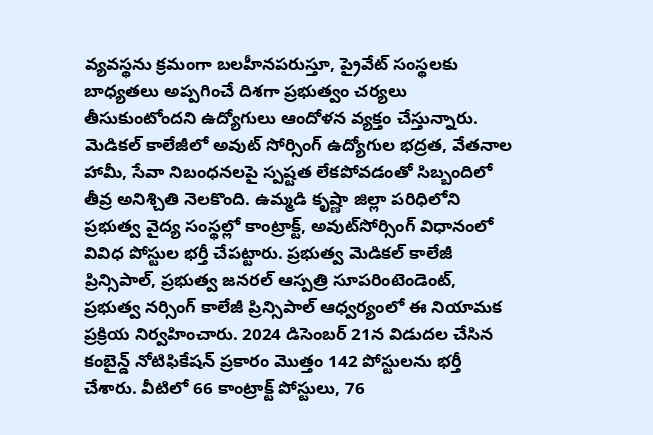వ్యవస్థను క్రమంగా బలహీనపరుస్తూ, ప్రైవేట్‌ సంస్థలకు బాధ్యతలు అప్పగించే దిశగా ప్రభుత్వం చర్యలు తీసుకుంటోందని ఉద్యోగులు ఆందోళన వ్యక్తం చేస్తున్నారు. మెడికల్‌ కాలేజీలో అవుట్‌ సోర్సింగ్‌ ఉద్యోగుల భద్రత, వేతనాల హామీ, సేవా నిబంధనలపై స్పష్టత లేకపోవడంతో సిబ్బందిలో తీవ్ర అనిశ్చితి నెలకొంది. ఉమ్మడి కృష్ణా జిల్లా పరిధిలోని ప్రభుత్వ వైద్య సంస్థల్లో కాంట్రాక్ట్‌, అవుట్‌సోర్సింగ్‌ విధానంలో వివిధ పోస్టుల భర్తీ చేపట్టారు. ప్రభుత్వ మెడికల్‌ కాలేజీ ప్రిన్సిపాల్‌, ప్రభుత్వ జనరల్‌ ఆస్పత్రి సూపరింటెండెంట్‌, ప్రభుత్వ నర్సింగ్‌ కాలేజీ ప్రిన్సిపాల్‌ ఆధ్వర్యంలో ఈ నియామక ప్రక్రియ నిర్వహించారు. 2024 డిసెంబర్‌ 21న విడుదల చేసిన కంబైన్డ్‌ నోటిఫికేషన్‌ ప్రకారం మొత్తం 142 పోస్టులను భర్తీ చేశారు. వీటిలో 66 కాంట్రాక్ట్‌ పోస్టులు, 76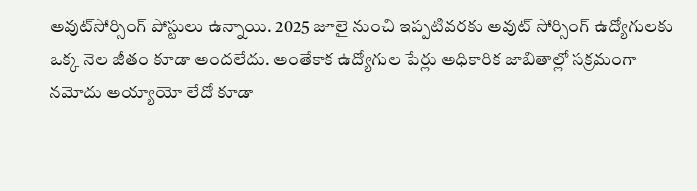అవుట్‌సోర్సింగ్‌ పోస్టులు ఉన్నాయి. 2025 జూలై నుంచి ఇప్పటివరకు అవుట్‌ సోర్సింగ్‌ ఉద్యోగులకు ఒక్క నెల జీతం కూడా అందలేదు. అంతేకాక ఉద్యోగుల పేర్లు అధికారిక జాబితాల్లో సక్రమంగా నమోదు అయ్యాయో లేదో కూడా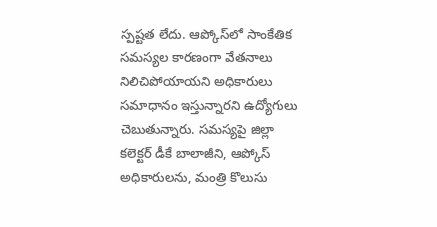స్పష్టత లేదు. ఆప్కోస్‌లో సాంకేతిక సమస్యల కారణంగా వేతనాలు నిలిచిపోయాయని అధికారులు సమాధానం ఇస్తున్నారని ఉద్యోగులు చెబుతున్నారు. సమస్యపై జిల్లా కలెక్టర్‌ డీకే బాలాజీని, ఆప్కోస్‌ అధికారులను, మంత్రి కొలుసు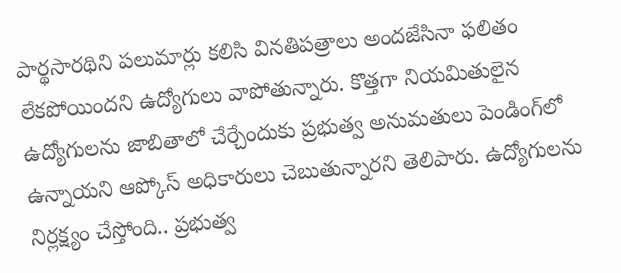పార్థసారథిని పలుమార్లు కలిసి వినతిపత్రాలు అందజేసినా ఫలితం లేకపోయిందని ఉద్యోగులు వాపోతున్నారు. కొత్తగా నియమితులైన ఉద్యోగులను జాబితాలో చేర్చేందుకు ప్రభుత్వ అనుమతులు పెండింగ్‌లో ఉన్నాయని ఆప్కోస్‌ అధికారులు చెబుతున్నారని తెలిపారు. ఉద్యోగులను నిర్లక్ష్యం చేస్తోంది.. ప్రభుత్వ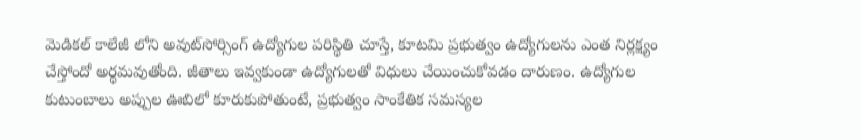మెడికల్‌ కాలేజీ లోని అవుట్‌సోర్సింగ్‌ ఉద్యోగుల పరిస్థితి చూస్తే, కూటమి ప్రభుత్వం ఉద్యోగులను ఎంత నిర్లక్ష్యం చేస్తోందో అర్థమవుతోంది. జీతాలు ఇవ్వకుండా ఉద్యోగులతో విధులు చేయించుకోవడం దారుణం. ఉద్యోగుల కుటుంబాలు అప్పుల ఊబిలో కూరుకుపోతుంటే, ప్రభుత్వం సాంకేతిక సమస్యల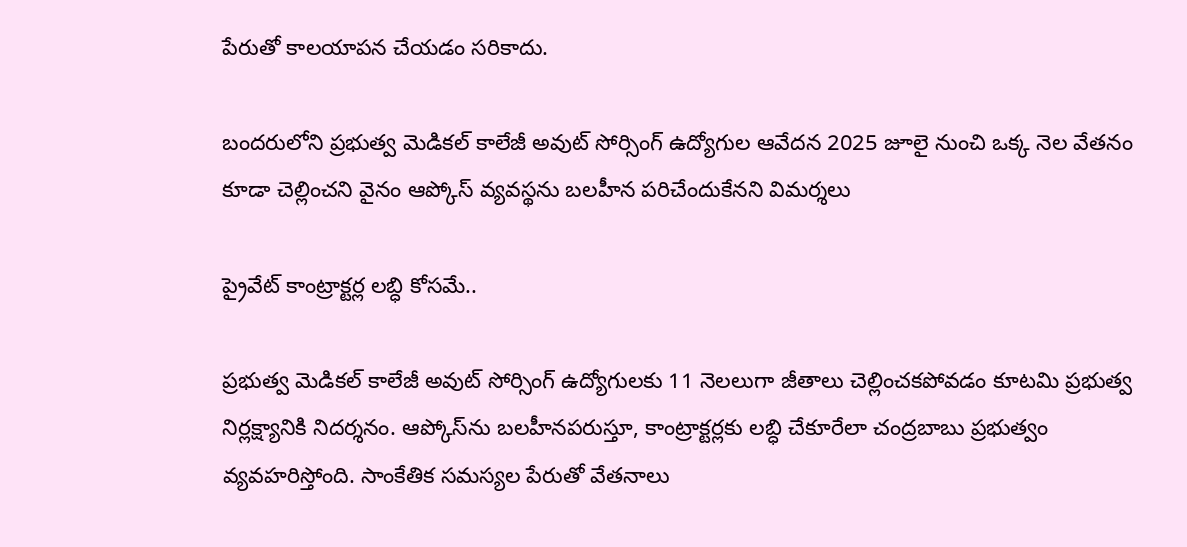పేరుతో కాలయాపన చేయడం సరికాదు.

బందరులోని ప్రభుత్వ మెడికల్‌ కాలేజీ అవుట్‌ సోర్సింగ్‌ ఉద్యోగుల ఆవేదన 2025 జూలై నుంచి ఒక్క నెల వేతనం కూడా చెల్లించని వైనం ఆప్కోస్‌ వ్యవస్థను బలహీన పరిచేందుకేనని విమర్శలు

ప్రైవేట్‌ కాంట్రాక్టర్ల లబ్ధి కోసమే..

ప్రభుత్వ మెడికల్‌ కాలేజీ అవుట్‌ సోర్సింగ్‌ ఉద్యోగులకు 11 నెలలుగా జీతాలు చెల్లించకపోవడం కూటమి ప్రభుత్వ నిర్లక్ష్యానికి నిదర్శనం. ఆప్కోస్‌ను బలహీనపరుస్తూ, కాంట్రాక్టర్లకు లబ్ధి చేకూరేలా చంద్రబాబు ప్రభుత్వం వ్యవహరిస్తోంది. సాంకేతిక సమస్యల పేరుతో వేతనాలు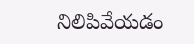నిలిపివేయడం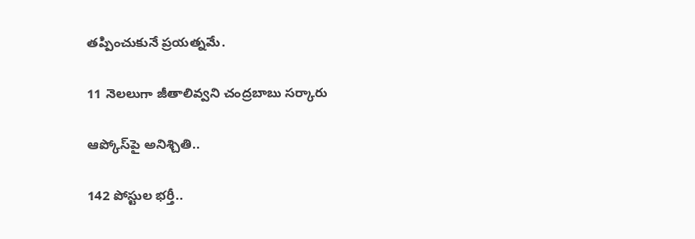తప్పించుకునే ప్రయత్నమే.

11 నెలలుగా జీతాలివ్వని చంద్రబాబు సర్కారు

ఆప్కోస్‌పై అనిశ్చితి..

142 పోస్టుల భర్తీ..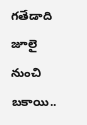గతేడాది జూలై నుంచి బకాయి..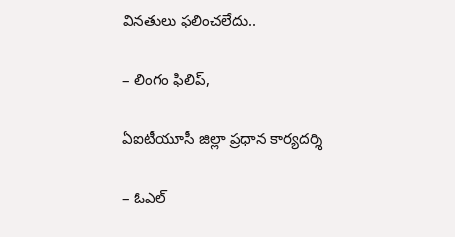వినతులు ఫలించలేదు..

– లింగం ఫిలిప్‌,

ఏఐటీయూసీ జిల్లా ప్రధాన కార్యదర్శి

– ఓఎల్‌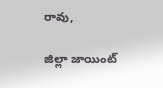రావు,

జిల్లా జాయింట్‌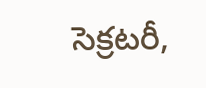సెక్రటరీ,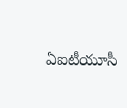ఏఐటీయూసీ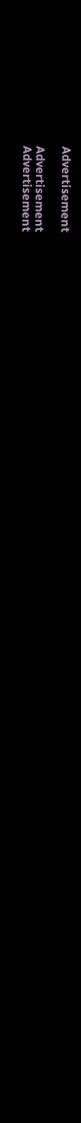Advertisement

Advertisement
Advertisement